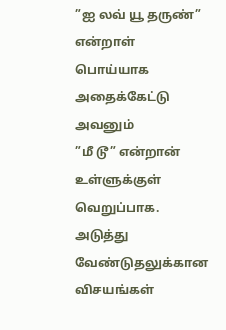”ஐ லவ் யூ தருண்” என்றாள் பொய்யாக அதைக்கேட்டு அவனும்
”மீ டூ” என்றான் உள்ளுக்குள் வெறுப்பாக.
அடுத்து வேண்டுதலுக்கான விசயங்கள்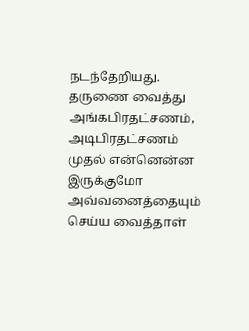நடந்தேறியது. தருணை வைத்து அங்கபிரதட்சணம், அடிபிரதட்சணம் முதல் என்னென்ன இருக்குமோ அவ்வனைத்தையும் செய்ய வைத்தாள்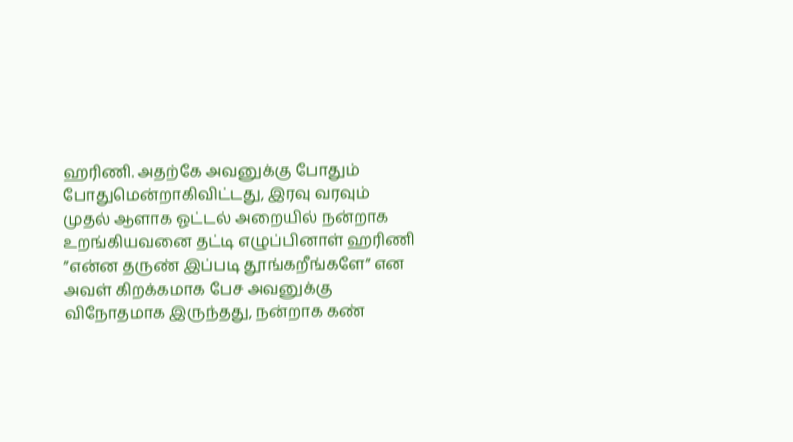ஹரிணி. அதற்கே அவனுக்கு போதும் போதுமென்றாகிவிட்டது, இரவு வரவும் முதல் ஆளாக ஓட்டல் அறையில் நன்றாக உறங்கியவனை தட்டி எழுப்பினாள் ஹரிணி
”என்ன தருண் இப்படி தூங்கறீங்களே” என அவள் கிறக்கமாக பேச அவனுக்கு விநோதமாக இருந்தது, நன்றாக கண்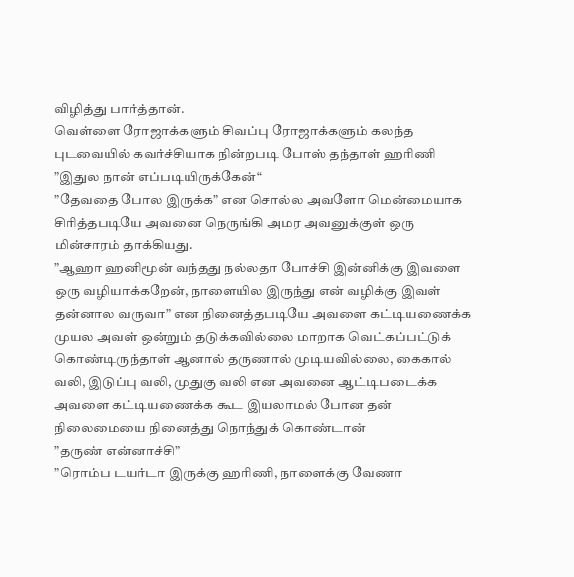விழித்து பார்த்தான்.
வெள்ளை ரோஜாக்களும் சிவப்பு ரோஜாக்களும் கலந்த புடவையில் கவர்ச்சியாக நின்றபடி போஸ் தந்தாள் ஹரிணி
”இதுல நான் எப்படியிருக்கேன்“
”தேவதை போல இருக்க” என சொல்ல அவளோ மென்மையாக சிரித்தபடியே அவனை நெருங்கி அமர அவனுக்குள் ஒரு மின்சாரம் தாக்கியது.
”ஆஹா ஹனிமூன் வந்தது நல்லதா போச்சி இன்னிக்கு இவளை ஒரு வழியாக்கறேன், நாளையில இருந்து என் வழிக்கு இவள் தன்னால வருவா” என நினைத்தபடியே அவளை கட்டியணைக்க முயல அவள் ஒன்றும் தடுக்கவில்லை மாறாக வெட்கப்பட்டுக் கொண்டிருந்தாள் ஆனால் தருணால் முடியவில்லை, கைகால் வலி, இடுப்பு வலி, முதுகு வலி என அவனை ஆட்டிபடைக்க அவளை கட்டியணைக்க கூட இயலாமல் போன தன் நிலைமையை நினைத்து நொந்துக் கொண்டான்
”தருண் என்னாச்சி”
”ரொம்ப டயர்டா இருக்கு ஹரிணி, நாளைக்கு வேணா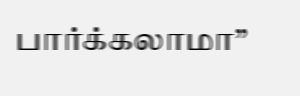பார்க்கலாமா”